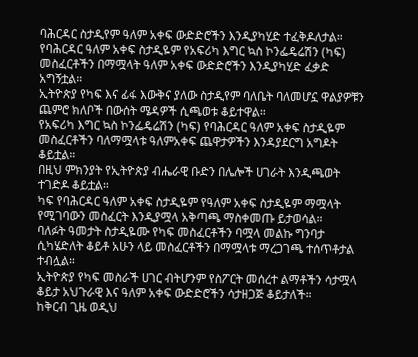ባሕርዳር ስታዲየም ዓለም አቀፍ ውድድሮችን እንዲያካሂድ ተፈቅዶለታል።
የባሕርዳር ዓለም አቀፍ ስታዲዬም የአፍሪካ እግር ኳስ ኮንፌዴሬሽን (ካፍ) መስፈርቶችን በማሟላት ዓለም አቀፍ ውድድሮችን እንዲያካሂድ ፈቃድ አግኝቷል።
ኢትዮጵያ የካፍ እና ፊፋ እውቅና ያለው ስታዲየም ባለቤት ባለመሆኗ ዋልያዎቹን ጨምሮ ክለቦች በውሰት ሜዳዎች ሲጫወቱ ቆይተዋል።
የአፍሪካ እግር ኳስ ኮንፌዴሬሽን (ካፍ) የባሕርዳር ዓለም አቀፍ ስታዲዬም መስፈርቶችን ባለማሟላቱ ዓለምአቀፍ ጨዋታዎችን እንዳያደርግ አግዶት ቆይቷል።
በዚህ ምክንያት የኢትዮጵያ ብሔራዊ ቡድን በሌሎች ሀገራት እንዲጫወት ተገድዶ ቆይቷል።
ካፍ የባሕርዳር ዓለም አቀፍ ስታዲዬም የዓለም አቀፍ ስታዲዬም ማሟላት የሚገባውን መስፈርት እንዲያሟላ አቅጣጫ ማስቀመጡ ይታወሳል።
ባለፉት ዓመታት ስታዲዬሙ የካፍ መስፈርቶችን ባሟላ መልኩ ግንባታ ሲካሄድለት ቆይቶ አሁን ላይ መስፈርቶችን በማሟላቱ ማረጋገጫ ተሰጥቶታል ተብሏል።
ኢትዮጵያ የካፍ መስራች ሀገር ብትሆንም የስፖርት መሰረተ ልማቶችን ሳታሟላ ቆይታ አህጉራዊ እና ዓለም አቀፍ ውድድሮችን ሳታዘጋጅ ቆይታለች።
ከቅርብ ጊዜ ወዲህ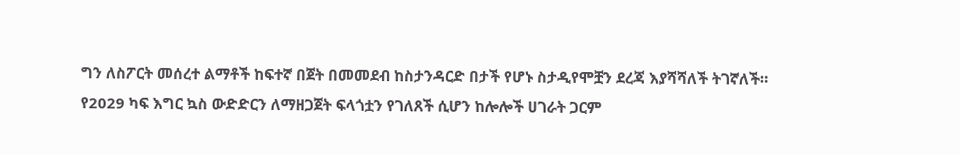ግን ለስፖርት መሰረተ ልማቶች ከፍተኛ በጀት በመመደብ ከስታንዳርድ በታች የሆኑ ስታዲየሞቿን ደረጃ እያሻሻለች ትገኛለች።
የ2029 ካፍ እግር ኳስ ውድድርን ለማዘጋጀት ፍላጎቷን የገለጸች ሲሆን ከሎሎች ሀገራት ጋርም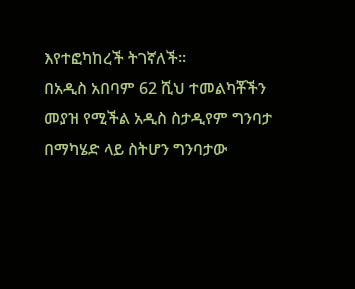እየተፎካከረች ትገኛለች።
በአዲስ አበባም 62 ሺህ ተመልካቾችን መያዝ የሚችል አዲስ ስታዲየም ግንባታ በማካሄድ ላይ ስትሆን ግንባታው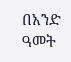በአንድ ዓመት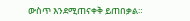ውስጥ እንደሚጠናቀቅ ይጠበቃል።